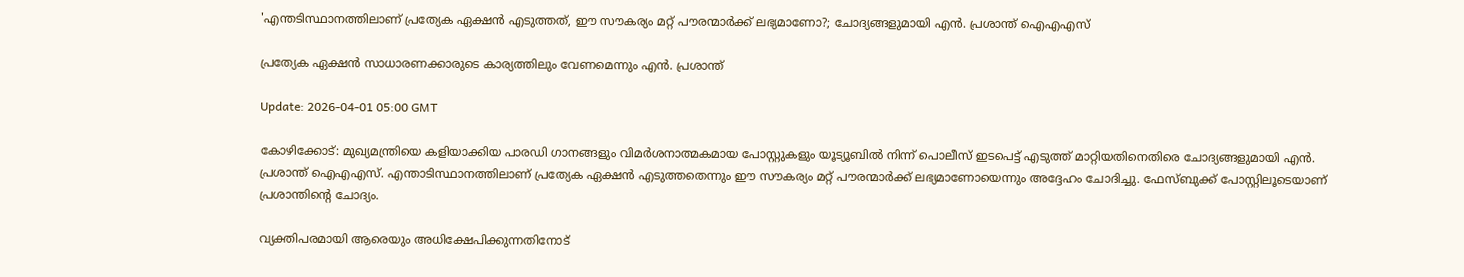'എന്തടിസ്ഥാനത്തിലാണ് പ്രത്യേക ഏക്ഷൻ എടുത്തത്, ഈ സൗകര്യം മറ്റ് പൗരന്മാർക്ക് ലഭ്യമാണോ?; ചോദ്യങ്ങളുമായി എൻ. പ്രശാന്ത് ഐഎഎസ്

പ്രത്യേക ഏക്ഷൻ സാധാരണക്കാരുടെ കാര്യത്തിലും വേണമെന്നും എൻ. പ്രശാന്ത്

Update: 2026-04-01 05:00 GMT

കോഴിക്കോട്: മുഖ്യമന്ത്രിയെ കളിയാക്കിയ പാരഡി ഗാനങ്ങളും വിമർശനാത്മകമായ പോസ്റ്റുകളും യൂട്യൂബിൽ നിന്ന് പൊലീസ് ഇടപെട്ട് എടുത്ത് മാറ്റിയതിനെതിരെ ചോദ്യങ്ങളുമായി എൻ. പ്രശാന്ത് ഐഎഎസ്. എന്താടിസ്ഥാനത്തിലാണ് പ്രത്യേക ഏക്ഷൻ എടുത്തതെന്നും ഈ സൗകര്യം മറ്റ് പൗരന്മാർക്ക് ലഭ്യമാണോയെന്നും അദ്ദേഹം ചോദിച്ചു. ഫേസ്ബുക്ക് പോസ്റ്റിലൂടെയാണ് പ്രശാന്തിൻ്റെ ചോദ്യം.

വ്യക്തിപരമായി ആരെയും അധിക്ഷേപിക്കുന്നതിനോട്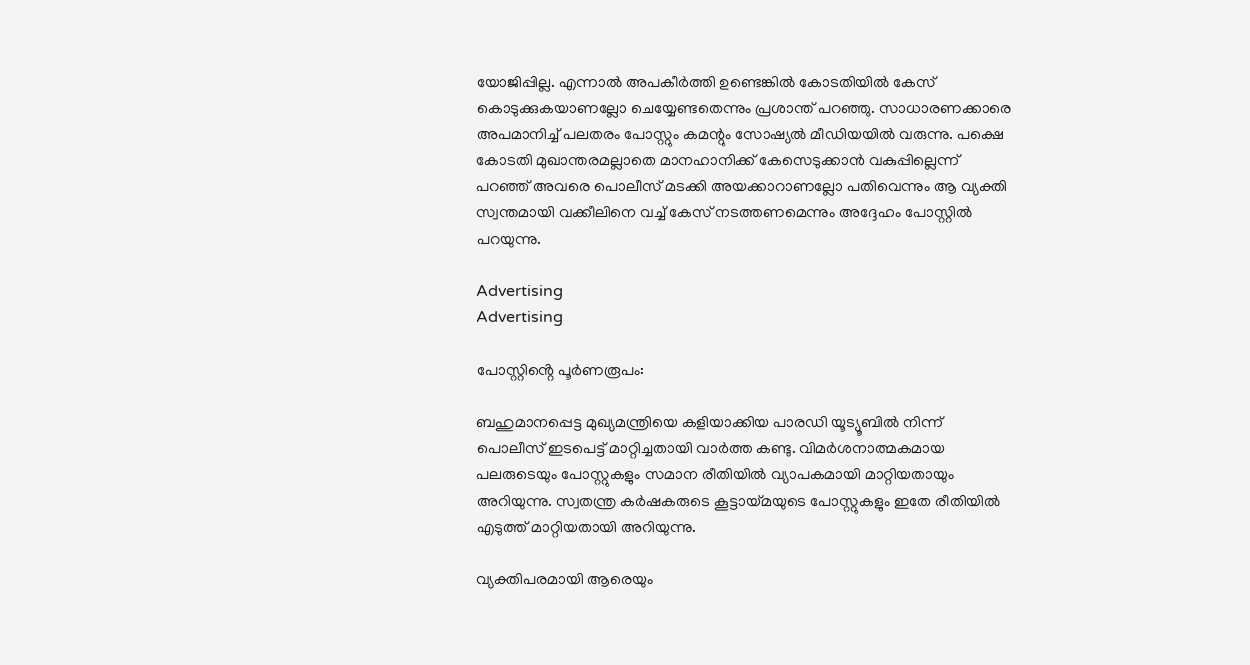യോജിപ്പില്ല. എന്നാൽ അപകീർത്തി ഉണ്ടെങ്കിൽ കോടതിയിൽ കേസ് കൊടുക്കുകയാണല്ലോ ചെയ്യേണ്ടതെന്നും പ്രശാന്ത് പറഞ്ഞു. സാധാരണക്കാരെ അപമാനിച്ച് പലതരം പോസ്റ്റും കമന്റും സോഷ്യൽ മീഡിയയിൽ വരുന്നു. പക്ഷെ കോടതി മുഖാന്തരമല്ലാതെ മാനഹാനിക്ക് കേസെടുക്കാൻ വകുപ്പില്ലെന്ന് പറഞ്ഞ് അവരെ പൊലീസ് മടക്കി അയക്കാറാണല്ലോ പതിവെന്നും ആ വ്യക്തി സ്വന്തമായി വക്കീലിനെ വച്ച് കേസ് നടത്തണമെന്നും അദ്ദേഹം പോസ്റ്റിൽ പറയുന്നു.

Advertising
Advertising

പോസ്റ്റിൻ്റെ പൂർണരൂപം:

ബഹുമാനപ്പെട്ട മുഖ്യമന്ത്രിയെ കളിയാക്കിയ പാരഡി യൂട്യൂബിൽ നിന്ന് പൊലീസ് ഇടപെട്ട് മാറ്റിച്ചതായി വാർത്ത കണ്ടു. വിമർശനാത്മകമായ പലരുടെയും പോസ്റ്റുകളും സമാന രീതിയിൽ വ്യാപകമായി മാറ്റിയതായും അറിയുന്നു. സ്വതന്ത്ര കർഷകരുടെ കൂട്ടായ്മയുടെ പോസ്റ്റുകളും ഇതേ രീതിയിൽ എടുത്ത് മാറ്റിയതായി അറിയുന്നു.

വ്യക്തിപരമായി ആരെയും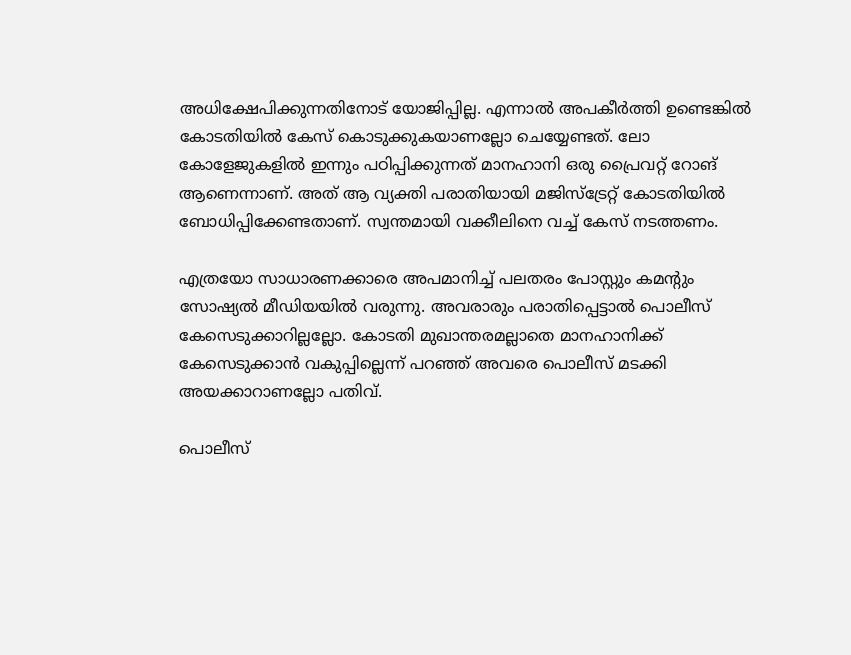അധിക്ഷേപിക്കുന്നതിനോട് യോജിപ്പില്ല. എന്നാൽ അപകീർത്തി ഉണ്ടെങ്കിൽ കോടതിയിൽ കേസ് കൊടുക്കുകയാണല്ലോ ചെയ്യേണ്ടത്. ലോ കോളേജുകളിൽ ഇന്നും പഠിപ്പിക്കുന്നത് മാനഹാനി ഒരു പ്രൈവറ്റ് റോങ് ആണെന്നാണ്. അത് ആ വ്യക്തി പരാതിയായി മജിസ്ട്രേറ്റ് കോടതിയിൽ ബോധിപ്പിക്കേണ്ടതാണ്. സ്വന്തമായി വക്കീലിനെ വച്ച് കേസ് നടത്തണം.

എത്രയോ സാധാരണക്കാരെ അപമാനിച്ച് പലതരം പോസ്റ്റും കമന്റും സോഷ്യൽ മീഡിയയിൽ വരുന്നു. അവരാരും പരാതിപ്പെട്ടാൽ പൊലീസ് കേസെടുക്കാറില്ലല്ലോ. കോടതി മുഖാന്തരമല്ലാതെ മാനഹാനിക്ക് കേസെടുക്കാൻ വകുപ്പില്ലെന്ന് പറഞ്ഞ് അവരെ പൊലീസ് മടക്കി അയക്കാറാണല്ലോ പതിവ്.

പൊലീസ്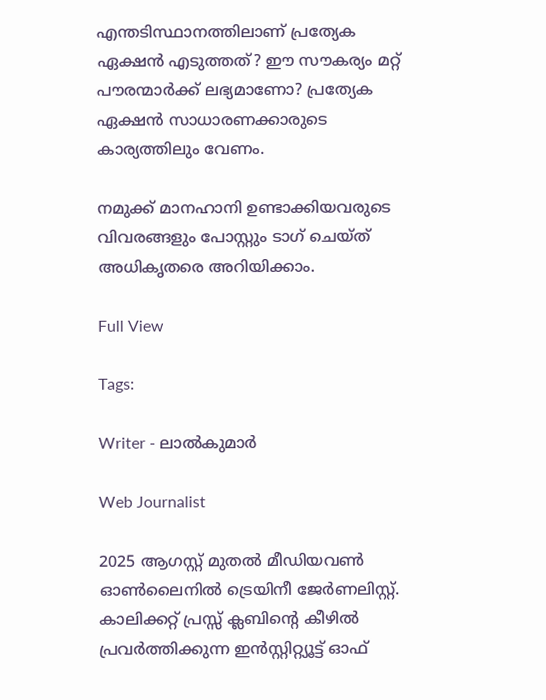എന്തടിസ്ഥാനത്തിലാണ് പ്രത്യേക ഏക്ഷൻ എടുത്തത്? ഈ സൗകര്യം മറ്റ് പൗരന്മാർക്ക് ലഭ്യമാണോ? പ്രത്യേക ഏക്ഷൻ സാധാരണക്കാരുടെ കാര്യത്തിലും വേണം.

നമുക്ക് മാനഹാനി ഉണ്ടാക്കിയവരുടെ വിവരങ്ങളും പോസ്റ്റും ടാഗ് ചെയ്ത് അധികൃതരെ അറിയിക്കാം.

Full View

Tags:

Writer - ലാൽകുമാർ

Web Journalist

2025 ആഗസ്റ്റ് മുതൽ മീഡിയവൺ ഓൺലൈനിൽ ട്രെയിനീ ജേർണലിസ്റ്റ്. കാലിക്കറ്റ് പ്രസ്സ് ക്ലബിന്റെ കീഴില്‍ പ്രവര്‍ത്തിക്കുന്ന ഇന്‍സ്റ്റിറ്റ്യൂട്ട് ഓഫ്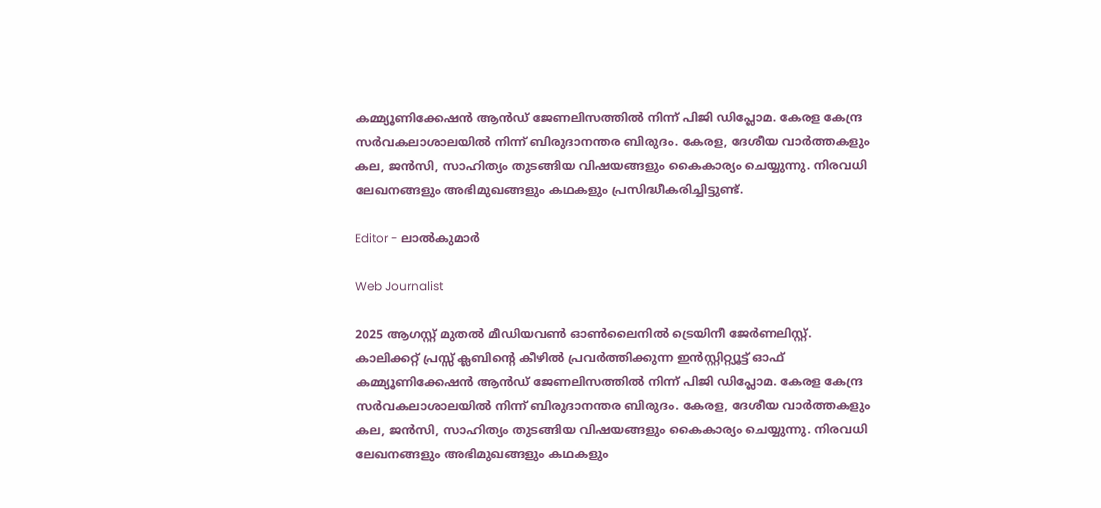കമ്മ്യൂണിക്കേഷന്‍ ആന്‍ഡ് ജേണലിസത്തിൽ നിന്ന് പിജി ഡിപ്ലോമ. കേരള കേന്ദ്ര സർവകലാശാലയിൽ നിന്ന് ബിരുദാനന്തര ബിരുദം. കേരള, ദേശീയ വാർത്തകളും കല, ജൻസി, സാഹിത്യം തുടങ്ങിയ വിഷയങ്ങളും കൈകാര്യം ചെയ്യുന്നു. നിരവധി ലേഖനങ്ങളും അഭിമുഖങ്ങളും കഥകളും പ്രസിദ്ധീകരിച്ചിട്ടുണ്ട്.

Editor - ലാൽകുമാർ

Web Journalist

2025 ആഗസ്റ്റ് മുതൽ മീഡിയവൺ ഓൺലൈനിൽ ട്രെയിനീ ജേർണലിസ്റ്റ്. കാലിക്കറ്റ് പ്രസ്സ് ക്ലബിന്റെ കീഴില്‍ പ്രവര്‍ത്തിക്കുന്ന ഇന്‍സ്റ്റിറ്റ്യൂട്ട് ഓഫ് കമ്മ്യൂണിക്കേഷന്‍ ആന്‍ഡ് ജേണലിസത്തിൽ നിന്ന് പിജി ഡിപ്ലോമ. കേരള കേന്ദ്ര സർവകലാശാലയിൽ നിന്ന് ബിരുദാനന്തര ബിരുദം. കേരള, ദേശീയ വാർത്തകളും കല, ജൻസി, സാഹിത്യം തുടങ്ങിയ വിഷയങ്ങളും കൈകാര്യം ചെയ്യുന്നു. നിരവധി ലേഖനങ്ങളും അഭിമുഖങ്ങളും കഥകളും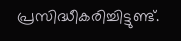പ്രസിദ്ധീകരിച്ചിട്ടുണ്ട്.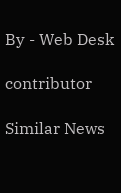By - Web Desk

contributor

Similar News